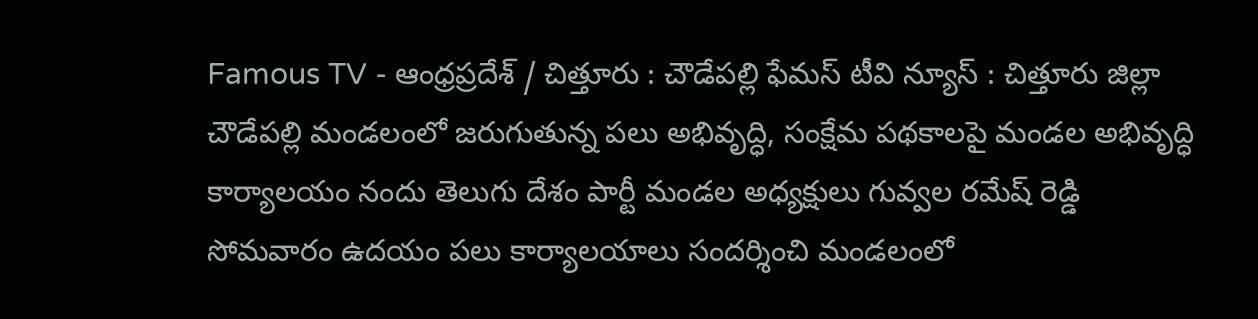Famous TV - ఆంధ్రప్రదేశ్ / చిత్తూరు : చౌడేపల్లి ఫేమస్ టీవి న్యూస్ : చిత్తూరు జిల్లా చౌడేపల్లి మండలంలో జరుగుతున్న పలు అభివృద్ధి, సంక్షేమ పథకాలపై మండల అభివృద్ధి కార్యాలయం నందు తెలుగు దేశం పార్టీ మండల అధ్యక్షులు గువ్వల రమేష్ రెడ్డి సోమవారం ఉదయం పలు కార్యాలయాలు సందర్శించి మండలంలో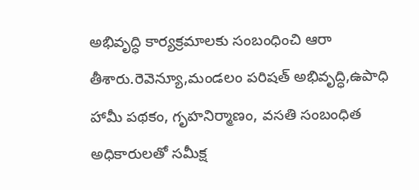అభివృద్ధి కార్యక్రమాలకు సంబంధించి ఆరా తీశారు.రెవెన్యూ,మండలం పరిషత్ అభివృద్ధి,ఉపాధి హామీ పథకం, గృహనిర్మాణం, వసతి సంబంధిత అధికారులతో సమీక్ష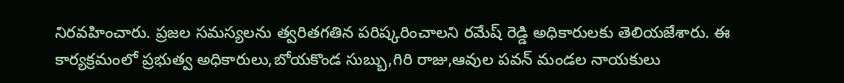నిరవహించారు. ప్రజల సమస్యలను త్వరితగతిన పరిష్కరించాలని రమేష్ రెడ్డి అధికారులకు తెలియజేశారు. ఈ కార్యక్రమంలో ప్రభుత్వ అధికారులు,బోయకొండ సుబ్బు,గిరి రాజు,ఆవుల పవన్ మండల నాయకులు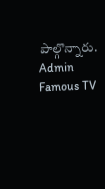పాల్గొన్నారు.
Admin
Famous TV